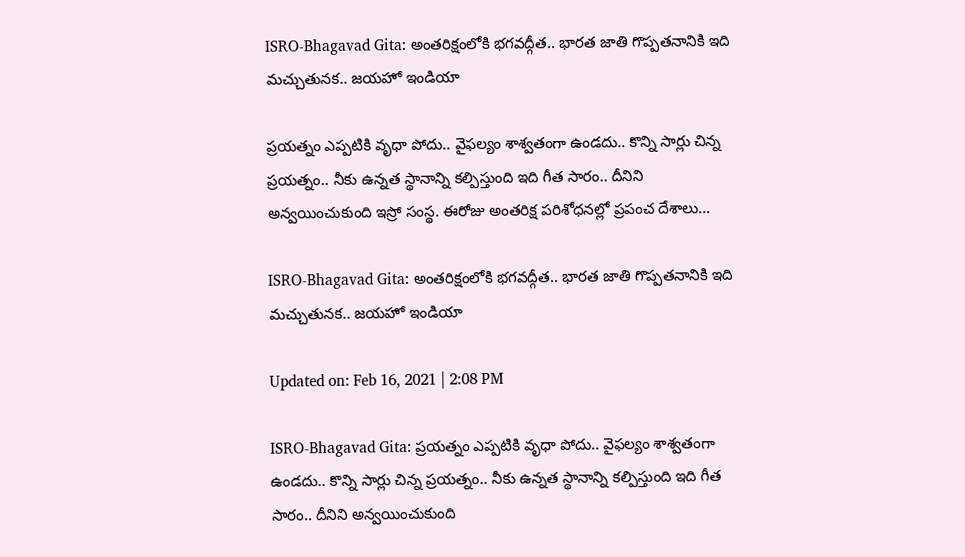ISRO-Bhagavad Gita: అంతరిక్షంలోకి భగవద్గీత.. భారత జాతి గొప్పతనానికి ఇది మచ్చుతునక.. జయహో ఇండియా

ప్రయత్నం ఎప్పటికి వృధా పోదు.. వైఫల్యం శాశ్వతంగా ఉండదు.. కొన్ని సార్లు చిన్న ప్రయత్నం.. నీకు ఉన్నత స్థానాన్ని కల్పిస్తుంది ఇది గీత సారం.. దీనిని అన్వయించుకుంది ఇస్రో సంస్థ. ఈరోజు అంతరిక్ష పరిశోధనల్లో ప్రపంచ దేశాలు...

ISRO-Bhagavad Gita: అంతరిక్షంలోకి భగవద్గీత.. భారత జాతి గొప్పతనానికి ఇది మచ్చుతునక.. జయహో ఇండియా

Updated on: Feb 16, 2021 | 2:08 PM

ISRO-Bhagavad Gita: ప్రయత్నం ఎప్పటికి వృధా పోదు.. వైఫల్యం శాశ్వతంగా ఉండదు.. కొన్ని సార్లు చిన్న ప్రయత్నం.. నీకు ఉన్నత స్థానాన్ని కల్పిస్తుంది ఇది గీత సారం.. దీనిని అన్వయించుకుంది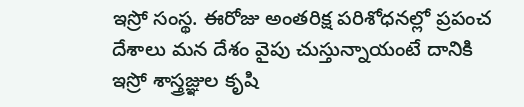ఇస్రో సంస్థ. ఈరోజు అంతరిక్ష పరిశోధనల్లో ప్రపంచ దేశాలు మన దేశం వైపు చుస్తున్నాయంటే దానికి ఇస్రో శాస్త్రజ్ఞుల కృషి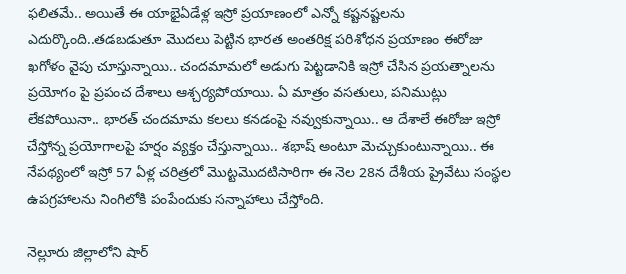ఫలితమే.. అయితే ఈ యాభైఏడేళ్ల ఇస్రో ప్రయాణంలో ఎన్నో కష్టనష్టలను ఎదుర్కొంది..తడబడుతూ మొదలు పెట్టిన భారత అంతరిక్ష పరిశోధన ప్రయాణం ఈరోజు ఖగోళం వైపు చూస్తున్నాయి.. చందమామలో అడుగు పెట్టడానికి ఇస్రో చేసిన ప్రయత్నాలను ప్రయోగం పై ప్రపంచ దేశాలు ఆశ్చర్యపోయాయి. ఏ మాత్రం వసతులు, పనిముట్లు లేకపోయినా.. భారత్ చందమామ కలలు కనడంపై నవ్వుకున్నాయి.. ఆ దేశాలే ఈరోజు ఇస్రో చేస్తోన్న ప్రయోగాలపై హర్షం వ్యక్తం చేస్తున్నాయి.. శభాష్ అంటూ మెచ్చుకుంటున్నాయి.. ఈ నేపథ్యంలో ఇస్రో 57 ఏళ్ల చరిత్రలో మొట్టమొదటిసారిగా ఈ నెల 28న దేశీయ ప్రైవేటు సంస్థల ఉపగ్రహాలను నింగిలోకి పంపేందుకు సన్నాహాలు చేస్తోంది.

నెల్లూరు జిల్లాలోని షార్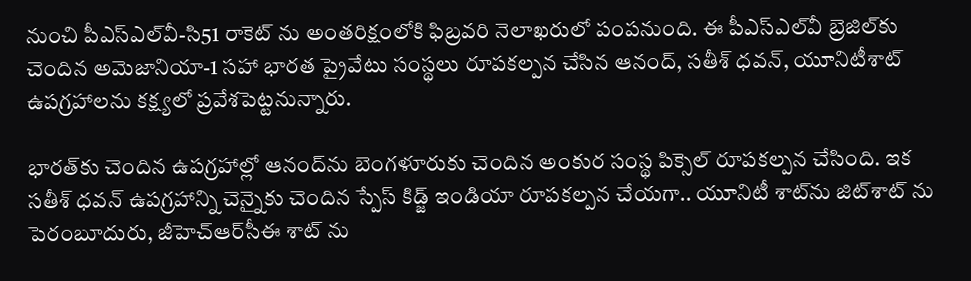నుంచి పీఎస్‌ఎల్‌వీ-సి51 రాకెట్ ను అంతరిక్షంలోకి ఫిబ్రవరి నెలాఖరులో పంపనుంది. ఈ పీఎస్‌ఎల్‌వీ బ్రెజిల్‌కు చెందిన అమెజానియా-1 సహా భారత ప్రైవేటు సంస్థలు రూపకల్పన చేసిన ఆనంద్‌, సతీశ్‌ ధవన్‌, యూనిటీశాట్‌ ఉపగ్రహాలను కక్ష్యలో ప్రవేశపెట్టనున్నారు.

భారత్‌కు చెందిన ఉపగ్రహాల్లో ఆనంద్‌ను బెంగళూరుకు చెందిన అంకుర సంస్థ పిక్సెల్‌ రూపకల్పన చేసింది. ఇక సతీశ్‌ ధవన్‌ ఉపగ్రహాన్ని చెన్నైకు చెందిన స్పేస్‌ కిడ్జ్‌ ఇండియా రూపకల్పన చేయగా.. యూనిటీ శాట్‌ను జిట్‌శాట్‌ ను పెరంబూదురు, జీహెచ్‌ఆర్‌సీఈ శాట్‌ ను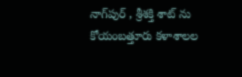నాగ్‌పుర్ , శ్రీశక్తి శాట్‌ ను కోయంబత్తూరు కళాశాలల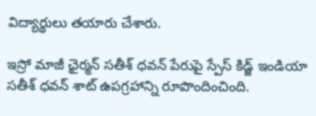విద్యార్థులు తయారు చేశారు.

ఇస్రో మాజీ ఛైర్మన్‌ సతీశ్‌ ధవన్‌ పేరుపై స్పేస్‌ కిడ్జ్‌ ఇండియా సతీశ్‌ ధవన్‌ శాట్‌ ఉపగ్రహాన్ని రూపొందించింది.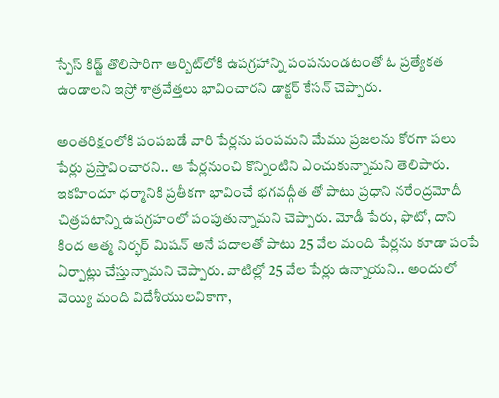స్పేస్‌ కిడ్జ్‌ తొలిసారిగా ఆర్బిట్‌లోకి ఉపగ్రహాన్ని పంపనుండటంతో ఓ ప్రత్యేకత ఉండాలని ఇస్రో శాత్రవేత్తలు భావించారని డాక్టర్ కేసన్ చెప్పారు.

అంతరిక్షంలోకి పంపబడే వారి పేర్లను పంపమని మేము ప్రజలను కోరగా పలు పేర్లు ప్రస్తావించారని.. ఆ పేర్లనుంచి కొన్నింటిని ఎంచుకున్నామని తెలిపారు. ఇకహిందూ ధర్మానికి ప్రతీకగా భావించే భగవద్గీత తో పాటు ప్రధాని నరేంద్రమోదీ చిత్రపటాన్ని ఉపగ్రహంలో పంపుతున్నామని చెప్పారు. మోడీ పేరు, ఫొటో, దాని కింద ఆత్మ నిర్భర్‌ మిషన్‌ అనే పదాలతో పాటు 25 వేల మంది పేర్లను కూడా పంపే ఏర్పాట్లు చేస్తున్నామని చెప్పారు. వాటిల్లో 25 వేల పేర్లు ఉన్నాయని.. అందులో వెయ్యి మంది విదేశీయులవికాగా,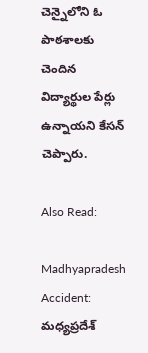చెన్నైలోని ఓ పాఠశాలకు చెందిన విద్యార్థుల పేర్లు ఉన్నాయని కేసన్ చెప్పారు.

Also Read:

Madhyapradesh Accident: మధ్యప్రదేశ్‌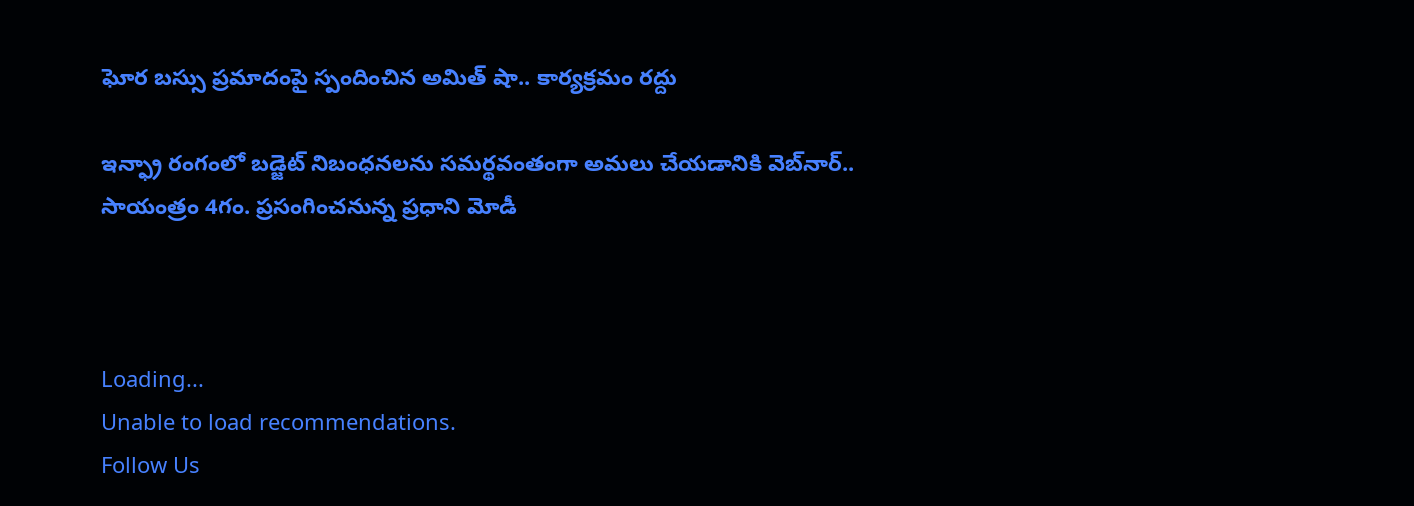ఘోర బస్సు ప్రమాదంపై స్పందించిన అమిత్‌ షా.. కార్యక్రమం రద్దు

ఇన్ఫ్రా రంగంలో బడ్జెట్ నిబంధనలను సమర్థవంతంగా అమలు చేయడానికి వెబ్‌నార్.. సాయంత్రం 4గం. ప్రసంగించనున్న ప్రధాని మోడీ



Loading...
Unable to load recommendations.
Follow Us